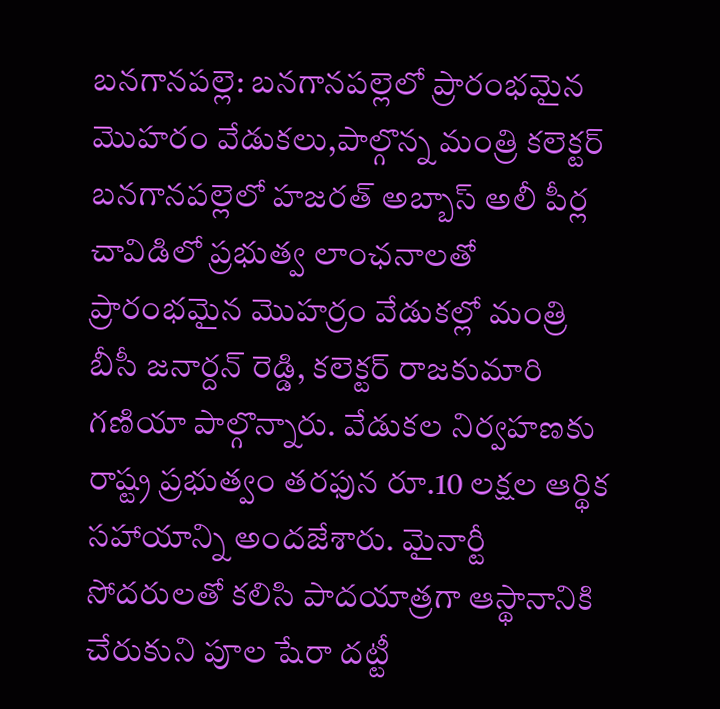బనగానపల్లె: బనగానపల్లెలో ప్రారంభమైన మొహరం వేడుకలు,పాల్గొన్న మంత్రి కలెక్టర్
బనగానపల్లెలో హజరత్ అబ్బాస్ అలీ పీర్ల చావిడిలో ప్రభుత్వ లాంఛనాలతో ప్రారంభమైన మొహర్రం వేడుకల్లో మంత్రి బీసీ జనార్దన్ రెడ్డి, కలెక్టర్ రాజకుమారి గణియా పాల్గొన్నారు. వేడుకల నిర్వహణకు రాష్ట్ర ప్రభుత్వం తరఫున రూ.10 లక్షల ఆర్థిక సహాయాన్ని అందజేశారు. మైనార్టీ సోదరులతో కలిసి పాదయాత్రగా ఆస్థానానికి చేరుకుని పూల షేరా దట్టీ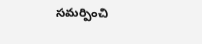సమర్పించి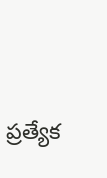ప్రత్యేక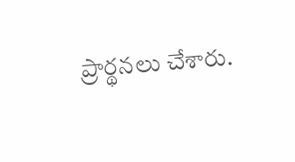ప్రార్థనలు చేశారు.